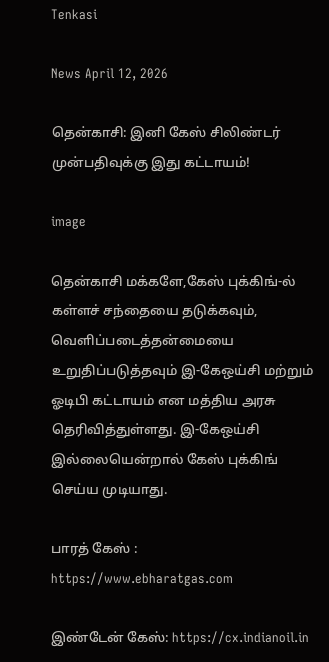Tenkasi

News April 12, 2026

தென்காசி: இனி கேஸ் சிலிண்டர் முன்பதிவுக்கு இது கட்டாயம்!

image

தென்காசி மக்களே,கேஸ் புக்கிங்-ல் கள்ளச் சந்தையை தடுக்கவும், வெளிப்படைத்தன்மையை உறுதிப்படுத்தவும் இ-கேஒய்சி மற்றும் ஓடிபி கட்டாயம் என மத்திய அரசு தெரிவித்துள்ளது. இ-கேஒய்சி இல்லையென்றால் கேஸ் புக்கிங் செய்ய முடியாது.

பாரத் கேஸ் : https://www.ebharatgas.com

இண்டேன் கேஸ்: https://cx.indianoil.in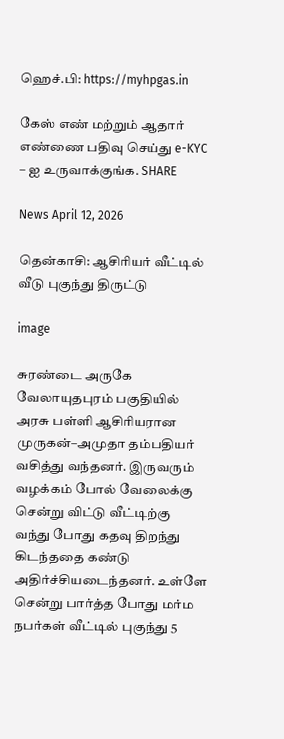ஹெச்.பி: https://myhpgas.in

கேஸ் எண் மற்றும் ஆதார் எண்ணை பதிவு செய்து e-KYC – ஐ உருவாக்குங்க. SHARE

News April 12, 2026

தென்காசி: ஆசிரியர் வீட்டில் வீடு புகுந்து திருட்டு

image

சுரண்டை அருகே வேலாயுதபுரம் பகுதியில் அரசு பள்ளி ஆசிரியரான முருகன்–அமுதா தம்பதியர் வசித்து வந்தனர். இருவரும் வழக்கம் போல் வேலைக்கு சென்று விட்டு வீட்டிற்கு வந்து போது கதவு திறந்து கிடந்ததை கண்டு அதிர்ச்சியடைந்தனர். உள்ளே சென்று பார்த்த போது மர்ம நபர்கள் வீட்டில் புகுந்து 5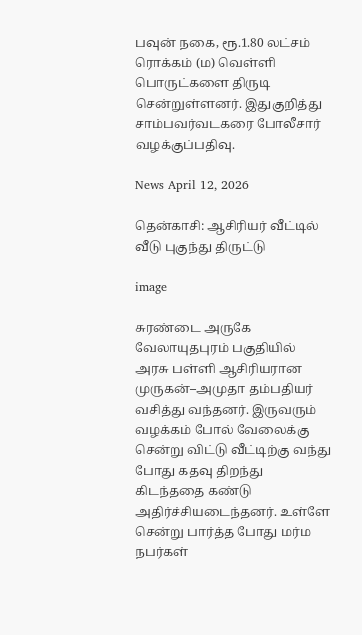பவுன் நகை, ரூ.1.80 லட்சம் ரொக்கம் (ம) வெள்ளி பொருட்களை திருடி சென்றுள்ளனர். இதுகுறித்து சாம்பவர்வடகரை போலீசார் வழக்குப்பதிவு.

News April 12, 2026

தென்காசி: ஆசிரியர் வீட்டில் வீடு புகுந்து திருட்டு

image

சுரண்டை அருகே வேலாயுதபுரம் பகுதியில் அரசு பள்ளி ஆசிரியரான முருகன்–அமுதா தம்பதியர் வசித்து வந்தனர். இருவரும் வழக்கம் போல் வேலைக்கு சென்று விட்டு வீட்டிற்கு வந்து போது கதவு திறந்து கிடந்ததை கண்டு அதிர்ச்சியடைந்தனர். உள்ளே சென்று பார்த்த போது மர்ம நபர்கள்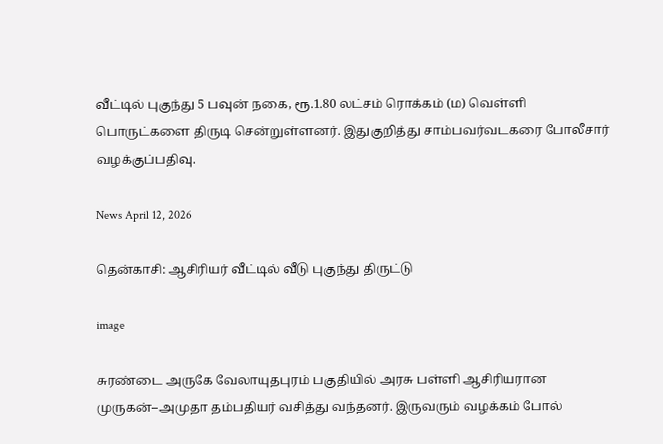வீட்டில் புகுந்து 5 பவுன் நகை, ரூ.1.80 லட்சம் ரொக்கம் (ம) வெள்ளி பொருட்களை திருடி சென்றுள்ளனர். இதுகுறித்து சாம்பவர்வடகரை போலீசார் வழக்குப்பதிவு.

News April 12, 2026

தென்காசி: ஆசிரியர் வீட்டில் வீடு புகுந்து திருட்டு

image

சுரண்டை அருகே வேலாயுதபுரம் பகுதியில் அரசு பள்ளி ஆசிரியரான முருகன்–அமுதா தம்பதியர் வசித்து வந்தனர். இருவரும் வழக்கம் போல்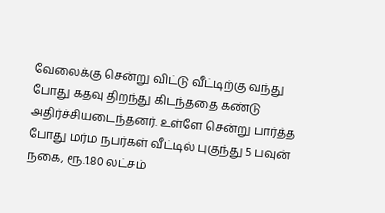வேலைக்கு சென்று விட்டு வீட்டிற்கு வந்து போது கதவு திறந்து கிடந்ததை கண்டு அதிர்ச்சியடைந்தனர். உள்ளே சென்று பார்த்த போது மர்ம நபர்கள் வீட்டில் புகுந்து 5 பவுன் நகை, ரூ.1.80 லட்சம்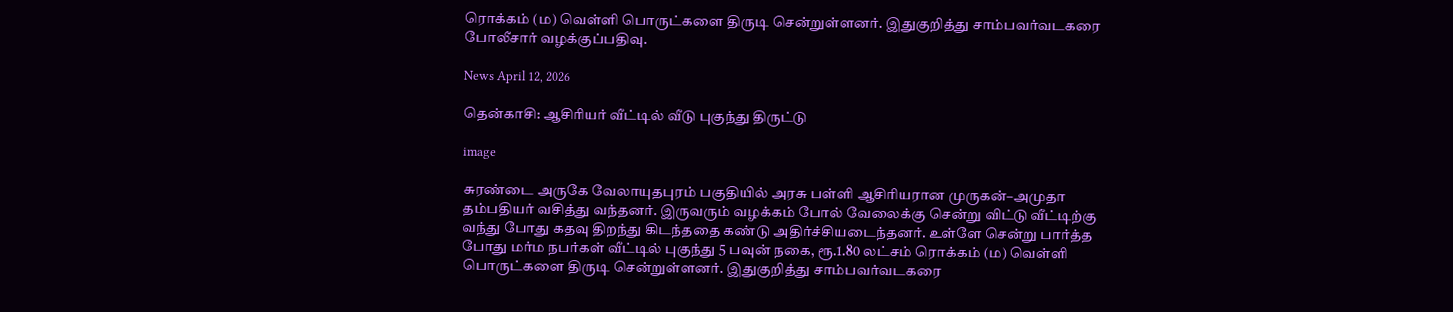ரொக்கம் (ம) வெள்ளி பொருட்களை திருடி சென்றுள்ளனர். இதுகுறித்து சாம்பவர்வடகரை போலீசார் வழக்குப்பதிவு.

News April 12, 2026

தென்காசி: ஆசிரியர் வீட்டில் வீடு புகுந்து திருட்டு

image

சுரண்டை அருகே வேலாயுதபுரம் பகுதியில் அரசு பள்ளி ஆசிரியரான முருகன்–அமுதா தம்பதியர் வசித்து வந்தனர். இருவரும் வழக்கம் போல் வேலைக்கு சென்று விட்டு வீட்டிற்கு வந்து போது கதவு திறந்து கிடந்ததை கண்டு அதிர்ச்சியடைந்தனர். உள்ளே சென்று பார்த்த போது மர்ம நபர்கள் வீட்டில் புகுந்து 5 பவுன் நகை, ரூ.1.80 லட்சம் ரொக்கம் (ம) வெள்ளி பொருட்களை திருடி சென்றுள்ளனர். இதுகுறித்து சாம்பவர்வடகரை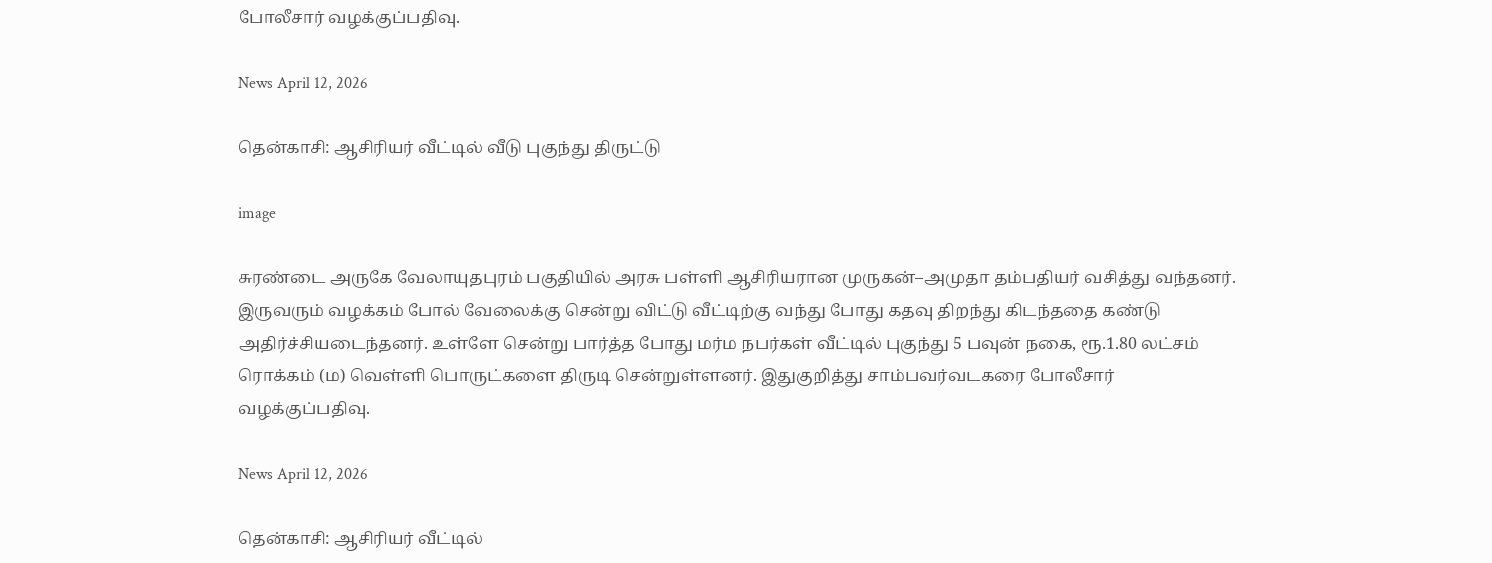போலீசார் வழக்குப்பதிவு.

News April 12, 2026

தென்காசி: ஆசிரியர் வீட்டில் வீடு புகுந்து திருட்டு

image

சுரண்டை அருகே வேலாயுதபுரம் பகுதியில் அரசு பள்ளி ஆசிரியரான முருகன்–அமுதா தம்பதியர் வசித்து வந்தனர். இருவரும் வழக்கம் போல் வேலைக்கு சென்று விட்டு வீட்டிற்கு வந்து போது கதவு திறந்து கிடந்ததை கண்டு அதிர்ச்சியடைந்தனர். உள்ளே சென்று பார்த்த போது மர்ம நபர்கள் வீட்டில் புகுந்து 5 பவுன் நகை, ரூ.1.80 லட்சம் ரொக்கம் (ம) வெள்ளி பொருட்களை திருடி சென்றுள்ளனர். இதுகுறித்து சாம்பவர்வடகரை போலீசார் வழக்குப்பதிவு.

News April 12, 2026

தென்காசி: ஆசிரியர் வீட்டில்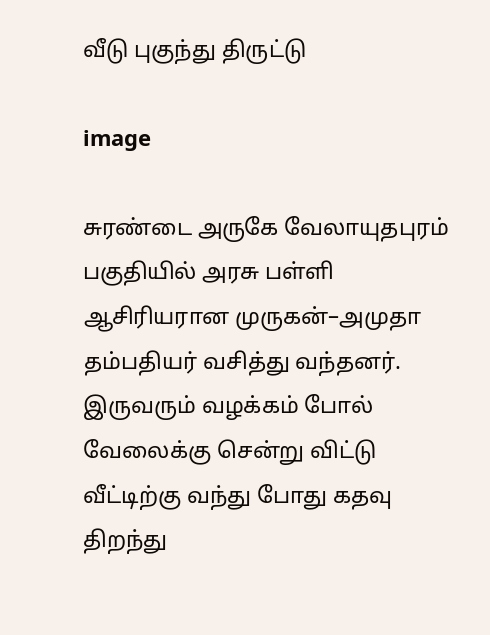வீடு புகுந்து திருட்டு

image

சுரண்டை அருகே வேலாயுதபுரம் பகுதியில் அரசு பள்ளி ஆசிரியரான முருகன்–அமுதா தம்பதியர் வசித்து வந்தனர். இருவரும் வழக்கம் போல் வேலைக்கு சென்று விட்டு வீட்டிற்கு வந்து போது கதவு திறந்து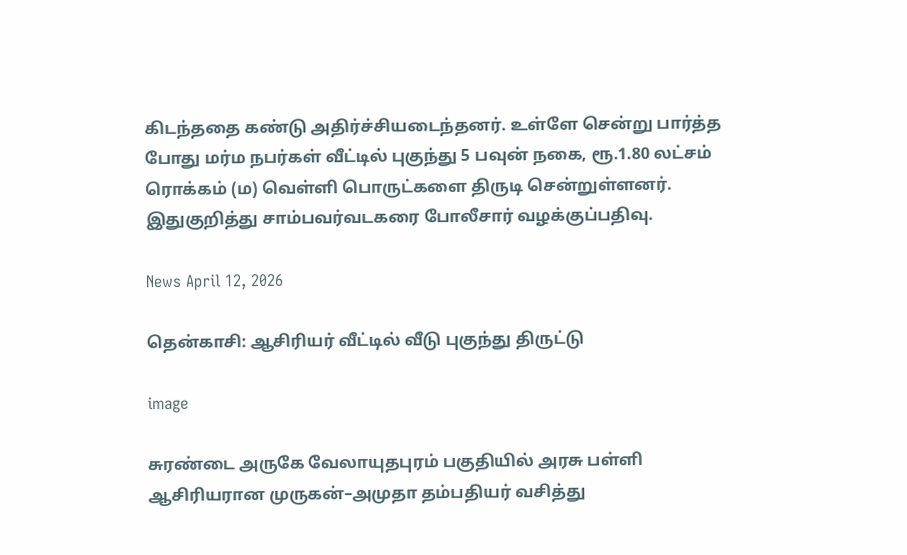கிடந்ததை கண்டு அதிர்ச்சியடைந்தனர். உள்ளே சென்று பார்த்த போது மர்ம நபர்கள் வீட்டில் புகுந்து 5 பவுன் நகை, ரூ.1.80 லட்சம் ரொக்கம் (ம) வெள்ளி பொருட்களை திருடி சென்றுள்ளனர். இதுகுறித்து சாம்பவர்வடகரை போலீசார் வழக்குப்பதிவு.

News April 12, 2026

தென்காசி: ஆசிரியர் வீட்டில் வீடு புகுந்து திருட்டு

image

சுரண்டை அருகே வேலாயுதபுரம் பகுதியில் அரசு பள்ளி ஆசிரியரான முருகன்–அமுதா தம்பதியர் வசித்து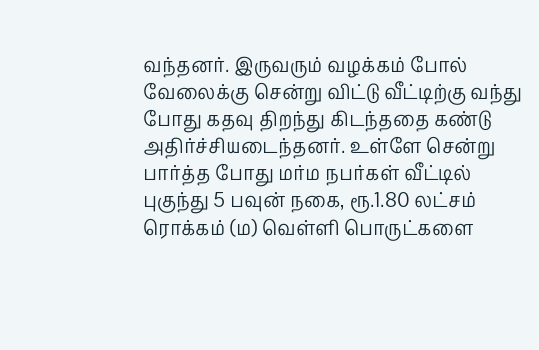வந்தனர். இருவரும் வழக்கம் போல் வேலைக்கு சென்று விட்டு வீட்டிற்கு வந்து போது கதவு திறந்து கிடந்ததை கண்டு அதிர்ச்சியடைந்தனர். உள்ளே சென்று பார்த்த போது மர்ம நபர்கள் வீட்டில் புகுந்து 5 பவுன் நகை, ரூ.1.80 லட்சம் ரொக்கம் (ம) வெள்ளி பொருட்களை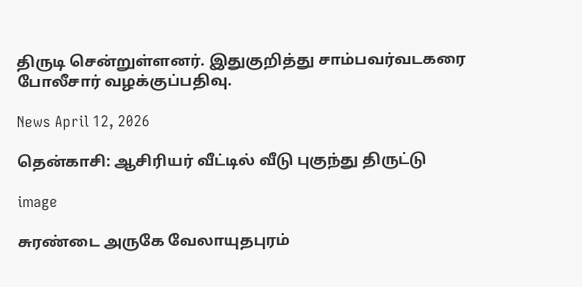திருடி சென்றுள்ளனர். இதுகுறித்து சாம்பவர்வடகரை போலீசார் வழக்குப்பதிவு.

News April 12, 2026

தென்காசி: ஆசிரியர் வீட்டில் வீடு புகுந்து திருட்டு

image

சுரண்டை அருகே வேலாயுதபுரம்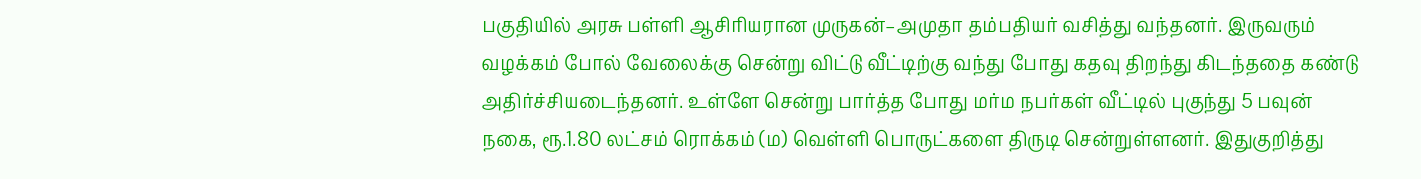பகுதியில் அரசு பள்ளி ஆசிரியரான முருகன்–அமுதா தம்பதியர் வசித்து வந்தனர். இருவரும் வழக்கம் போல் வேலைக்கு சென்று விட்டு வீட்டிற்கு வந்து போது கதவு திறந்து கிடந்ததை கண்டு அதிர்ச்சியடைந்தனர். உள்ளே சென்று பார்த்த போது மர்ம நபர்கள் வீட்டில் புகுந்து 5 பவுன் நகை, ரூ.1.80 லட்சம் ரொக்கம் (ம) வெள்ளி பொருட்களை திருடி சென்றுள்ளனர். இதுகுறித்து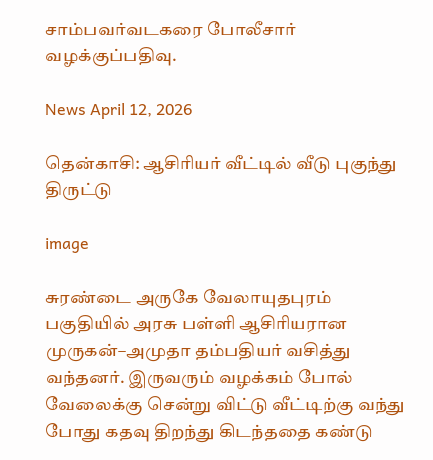சாம்பவர்வடகரை போலீசார் வழக்குப்பதிவு.

News April 12, 2026

தென்காசி: ஆசிரியர் வீட்டில் வீடு புகுந்து திருட்டு

image

சுரண்டை அருகே வேலாயுதபுரம் பகுதியில் அரசு பள்ளி ஆசிரியரான முருகன்–அமுதா தம்பதியர் வசித்து வந்தனர். இருவரும் வழக்கம் போல் வேலைக்கு சென்று விட்டு வீட்டிற்கு வந்து போது கதவு திறந்து கிடந்ததை கண்டு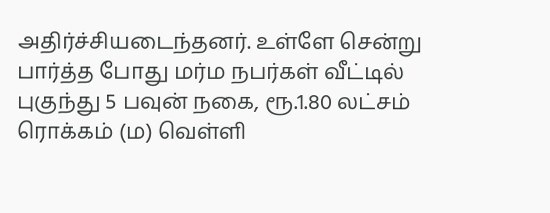அதிர்ச்சியடைந்தனர். உள்ளே சென்று பார்த்த போது மர்ம நபர்கள் வீட்டில் புகுந்து 5 பவுன் நகை, ரூ.1.80 லட்சம் ரொக்கம் (ம) வெள்ளி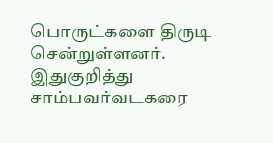பொருட்களை திருடி சென்றுள்ளனர். இதுகுறித்து சாம்பவர்வடகரை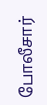போலீசார்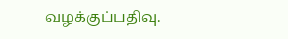வழக்குப்பதிவு.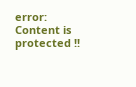error: Content is protected !!